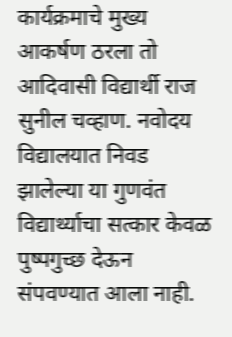कार्यक्रमाचे मुख्य आकर्षण ठरला तो आदिवासी विद्यार्थी राज सुनील चव्हाण. नवोदय विद्यालयात निवड झालेल्या या गुणवंत विद्यार्थ्याचा सत्कार केवळ पुष्पगुच्छ देऊन संपवण्यात आला नाही.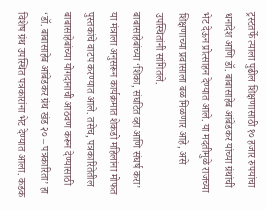ट्रस्टतर्फे त्याला पुढील शिक्षणासाठी १० हजार रुपयांचा धनादेश आणि डॉ. बाबासाहेब आंबेडकर यांच्या ग्रंथांची भेट देऊन प्रोत्साहन देण्यात आले. या मदतीमुळे राजच्या शिक्षणाच्या प्रवासाला बळ मिळणार आहे, असे उपस्थितांनी सांगितले.
बाबासाहेबांच्या ‘शिका, संघटित व्हा आणि संघर्ष करा’ या मंत्राला अनुसरून कार्यक्रमात शेकडो महिलांना मोफत पुस्तकांचे वाटप करण्यात आले. तसेच, पत्रकारितेतील बाबासाहेबांच्या योगदानाची आठवण करून देण्यासाठी ‘डॉ. बाबासाहेब आंबेडकर ग्रंथ खंड २० – पत्रकारिता’ हा विशेष ग्रंथ उपस्थित पत्रकारांना भेट देण्यात आला. कडक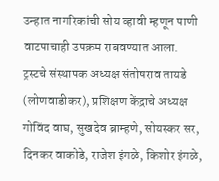उन्हात नागरिकांची सोय व्हावी म्हणून पाणी वाटपाचाही उपक्रम राबवण्यात आला.
ट्रस्टचे संस्थापक अध्यक्ष संतोषराव तायडे (लोणवाडीकर), प्रशिक्षण केंद्राचे अध्यक्ष गोविंद वाघ, सुखदेव ब्राम्हणे, सोयस्कर सर, दिनकर वाकोडे, राजेश इंगळे, किशोर इंगळे,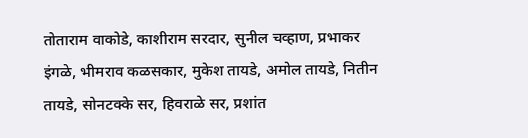तोताराम वाकोडे, काशीराम सरदार, सुनील चव्हाण, प्रभाकर इंगळे, भीमराव कळसकार, मुकेश तायडे, अमोल तायडे, नितीन तायडे, सोनटक्के सर, हिवराळे सर, प्रशांत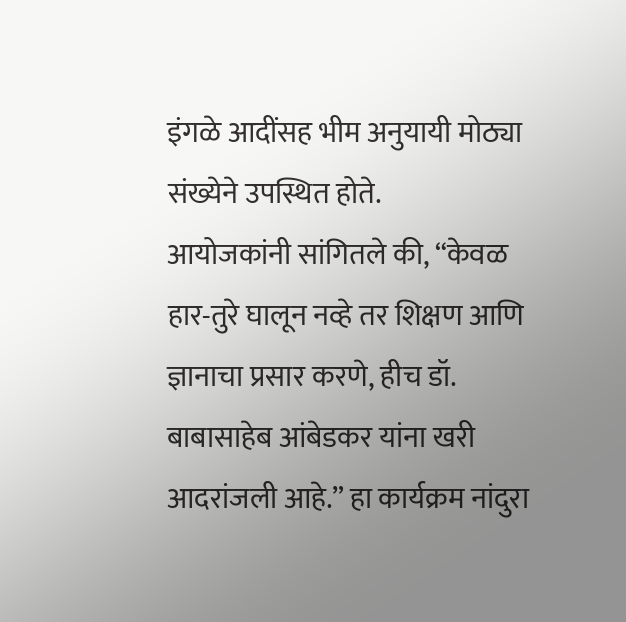इंगळे आदींसह भीम अनुयायी मोठ्या संख्येने उपस्थित होते.
आयोजकांनी सांगितले की, “केवळ हार-तुरे घालून नव्हे तर शिक्षण आणि ज्ञानाचा प्रसार करणे, हीच डॉ. बाबासाहेब आंबेडकर यांना खरी आदरांजली आहे.” हा कार्यक्रम नांदुरा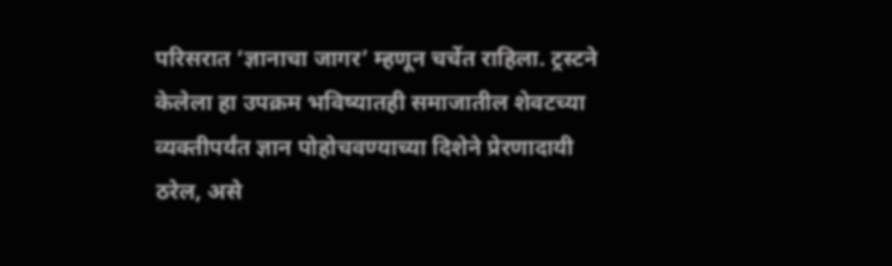परिसरात ‘ज्ञानाचा जागर’ म्हणून चर्चेत राहिला. ट्रस्टने केलेला हा उपक्रम भविष्यातही समाजातील शेवटच्या व्यक्तीपर्यंत ज्ञान पोहोचवण्याच्या दिशेने प्रेरणादायी ठरेल, असे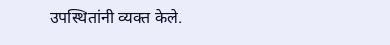उपस्थितांनी व्यक्त केले.